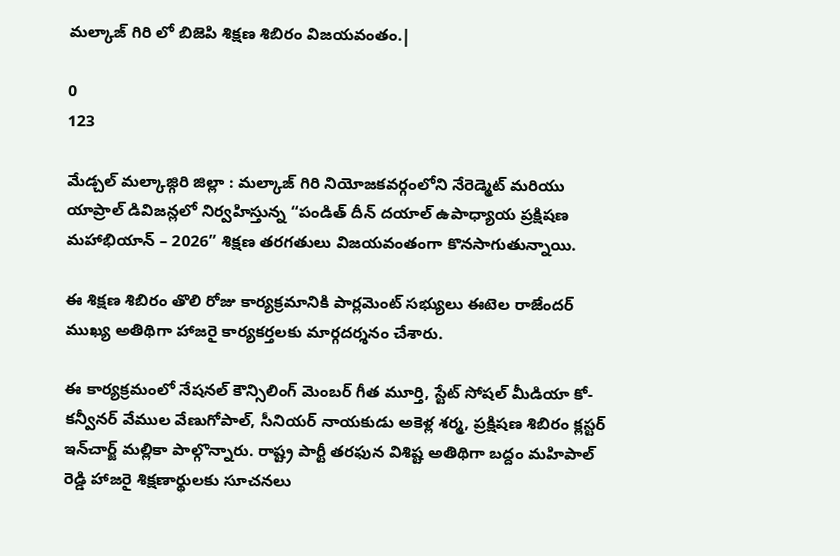మల్కాజ్ గిరి లో బిజెపి శిక్షణ శిబిరం విజయవంతం.|

0
123

మేడ్చల్ మల్కాజ్గిరి జిల్లా : మల్కాజ్ గిరి నియోజకవర్గంలోని నేరెడ్మెట్ మరియు యాప్రాల్ డివిజన్లలో నిర్వహిస్తున్న “పండిత్ దీన్ దయాల్ ఉపాధ్యాయ ప్రక్షిషణ మహాభియాన్ – 2026” శిక్షణ తరగతులు విజయవంతంగా కొనసాగుతున్నాయి.

ఈ శిక్షణ శిబిరం తొలి రోజు కార్యక్రమానికి పార్లమెంట్ సభ్యులు ఈటెల రాజేందర్ ముఖ్య అతిథిగా హాజరై కార్యకర్తలకు మార్గదర్శనం చేశారు.

ఈ కార్యక్రమంలో నేషనల్ కౌన్సిలింగ్ మెంబర్ గీత మూర్తి, స్టేట్ సోషల్ మీడియా కో-కన్వీనర్ వేముల వేణుగోపాల్, సీనియర్ నాయకుడు అకెళ్ల శర్మ, ప్రక్షిషణ శిబిరం క్లస్టర్ ఇన్‌చార్జ్ మల్లికా పాల్గొన్నారు. రాష్ట్ర పార్టీ తరఫున విశిష్ట అతిథిగా బద్దం మహిపాల్ రెడ్డి హాజరై శిక్షణార్థులకు సూచనలు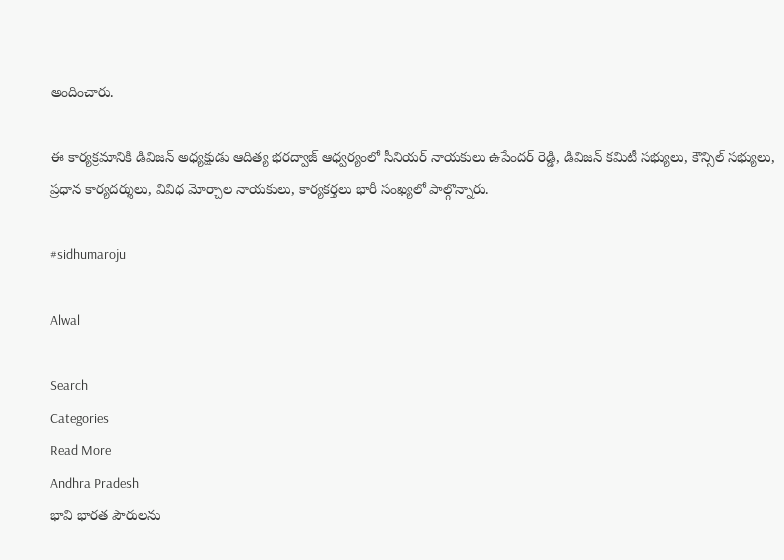అందించారు.

ఈ కార్యక్రమానికి డివిజన్ అధ్యక్షుడు ఆదిత్య భరద్వాజ్ ఆధ్వర్యంలో సీనియర్ నాయకులు ఉపేందర్ రెడ్డి, డివిజన్ కమిటీ సభ్యులు, కౌన్సిల్ సభ్యులు, ప్రధాన కార్యదర్శులు, వివిధ మోర్చాల నాయకులు, కార్యకర్తలు భారీ సంఖ్యలో పాల్గొన్నారు.

#sidhumaroju

Alwal

Search
Categories
Read More
Andhra Pradesh
భావి భారత పౌరులను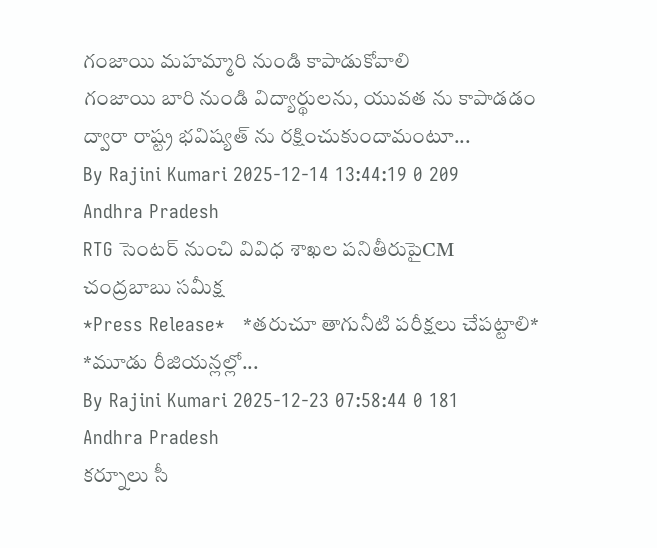గంజాయి మహమ్మారి నుండి కాపాడుకోవాలి
గంజాయి బారి నుండి విద్యార్థులను, యువత ను కాపాడడం ద్వారా రాష్ట్ర భవిష్యత్ ను రక్షించుకుందామంటూ...
By Rajini Kumari 2025-12-14 13:44:19 0 209
Andhra Pradesh
RTG సెంటర్ నుంచి వివిధ శాఖల పనితీరుపైCM చంద్రబాబు సమీక్ష
*Press Release*   *తరుచూ తాగునీటి పరీక్షలు చేపట్టాలి*   *మూడు రీజియన్లల్లో...
By Rajini Kumari 2025-12-23 07:58:44 0 181
Andhra Pradesh
కర్నూలు సీ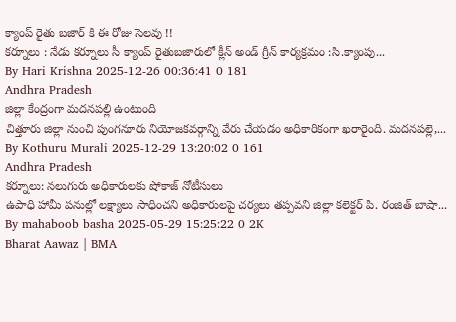క్యాంప్ రైతు బజార్ కి ఈ రోజు సెలవు !!
కర్నూలు : నేడు కర్నూలు సీ క్యాంప్ రైతుబజారులో క్లీన్ అండ్ గ్రీన్ కార్యక్రమం :సి.క్యాంపు...
By Hari Krishna 2025-12-26 00:36:41 0 181
Andhra Pradesh
జిల్లా కేంద్రంగా మదనపల్లి ఉంటుంది
చిత్తూరు జిల్లా నుంచి పుంగనూరు నియోజకవర్గాన్ని వేరు చేయడం అధికారికంగా ఖరారైంది. మదనపల్లె,...
By Kothuru Murali 2025-12-29 13:20:02 0 161
Andhra Pradesh
కర్నూలు: నలుగురు అధికారులకు షోకాజ్ నోటీసులు
ఉపాధి హామీ పనుల్లో లక్ష్యాలు సాధించని అధికారులపై చర్యలు తప్పవని జిల్లా కలెక్టర్ పి. రంజిత్ బాషా...
By mahaboob basha 2025-05-29 15:25:22 0 2K
Bharat Aawaz | BMA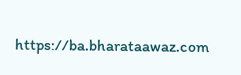https://ba.bharataawaz.com